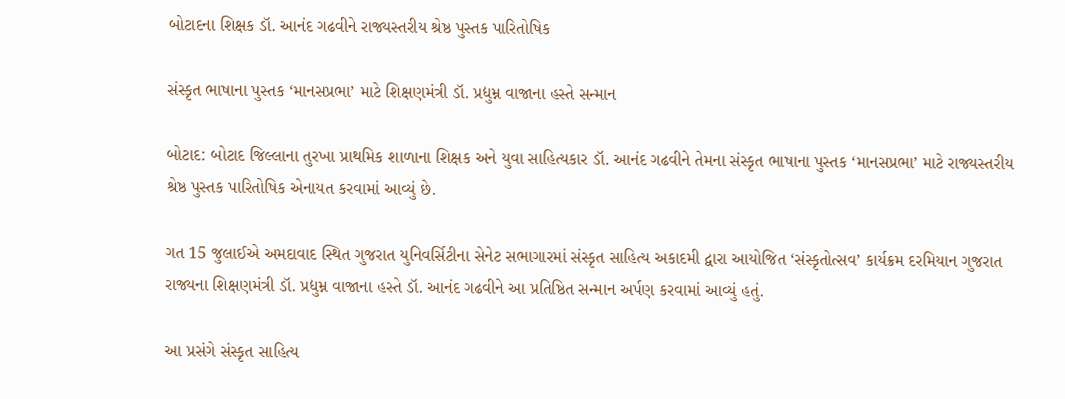બોટાદના શિક્ષક ડૉ. આનંદ ગઢવીને રાજ્યસ્તરીય શ્રેષ્ઠ પુસ્તક પારિતોષિક

સંસ્કૃત ભાષાના પુસ્તક ‘માનસપ્રભા’ માટે શિક્ષણમંત્રી ડૉ. પ્રદ્યુમ્ન વાજાના હસ્તે સન્માન

બોટાદ: બોટાદ જિલ્લાના તુરખા પ્રાથમિક શાળાના શિક્ષક અને યુવા સાહિત્યકાર ડૉ. આનંદ ગઢવીને તેમના સંસ્કૃત ભાષાના પુસ્તક ‘માનસપ્રભા’ માટે રાજ્યસ્તરીય શ્રેષ્ઠ પુસ્તક પારિતોષિક એનાયત કરવામાં આવ્યું છે.

ગત 15 જુલાઈએ અમદાવાદ સ્થિત ગુજરાત યુનિવર્સિટીના સેનેટ સભાગારમાં સંસ્કૃત સાહિત્ય અકાદમી દ્વારા આયોજિત ‘સંસ્કૃતોત્સવ’ કાર્યક્રમ દરમિયાન ગુજરાત રાજ્યના શિક્ષણમંત્રી ડૉ. પ્રદ્યુમ્ન વાજાના હસ્તે ડૉ. આનંદ ગઢવીને આ પ્રતિષ્ઠિત સન્માન અર્પણ કરવામાં આવ્યું હતું.

આ પ્રસંગે સંસ્કૃત સાહિત્ય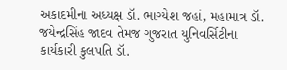અકાદમીના અધ્યક્ષ ડૉ. ભાગ્યેશ જહાં, મહામાત્ર ડૉ. જયેન્દ્રસિંહ જાદવ તેમજ ગુજરાત યુનિવર્સિટીના કાર્યકારી કુલપતિ ડૉ.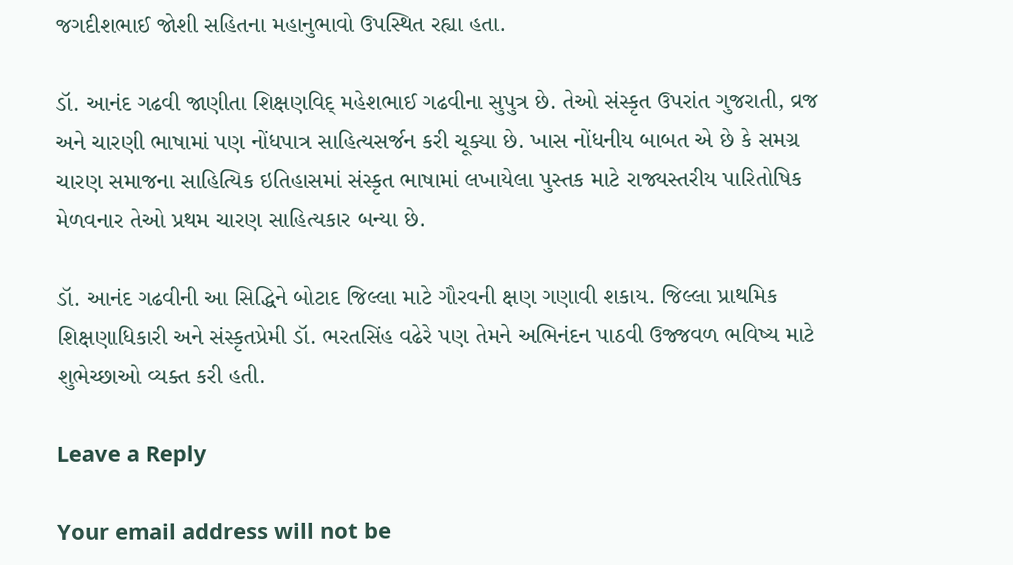જગદીશભાઈ જોશી સહિતના મહાનુભાવો ઉપસ્થિત રહ્યા હતા.

ડૉ. આનંદ ગઢવી જાણીતા શિક્ષણવિદ્ મહેશભાઈ ગઢવીના સુપુત્ર છે. તેઓ સંસ્કૃત ઉપરાંત ગુજરાતી, વ્રજ અને ચારણી ભાષામાં પણ નોંધપાત્ર સાહિત્યસર્જન કરી ચૂક્યા છે. ખાસ નોંધનીય બાબત એ છે કે સમગ્ર ચારણ સમાજના સાહિત્યિક ઇતિહાસમાં સંસ્કૃત ભાષામાં લખાયેલા પુસ્તક માટે રાજ્યસ્તરીય પારિતોષિક મેળવનાર તેઓ પ્રથમ ચારણ સાહિત્યકાર બન્યા છે.

ડૉ. આનંદ ગઢવીની આ સિદ્ધિને બોટાદ જિલ્લા માટે ગૌરવની ક્ષણ ગણાવી શકાય. જિલ્લા પ્રાથમિક શિક્ષણાધિકારી અને સંસ્કૃતપ્રેમી ડૉ. ભરતસિંહ વઢેરે પણ તેમને અભિનંદન પાઠવી ઉજ્જવળ ભવિષ્ય માટે શુભેચ્છાઓ વ્યક્ત કરી હતી.

Leave a Reply

Your email address will not be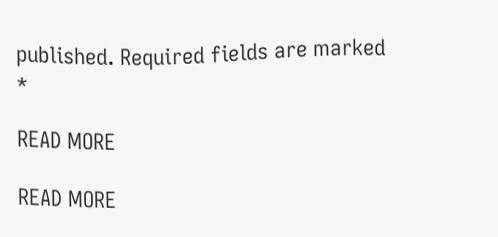published. Required fields are marked *

READ MORE

READ MORE